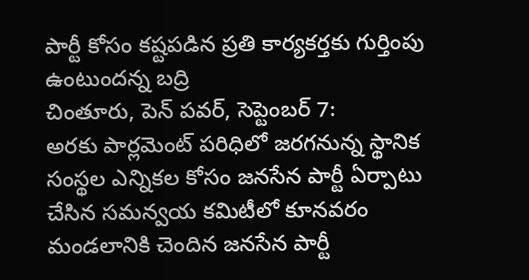పార్టీ కోసం కష్టపడిన ప్రతి కార్యకర్తకు గుర్తింపు ఉంటుందన్న బద్రి
చింతూరు, పెన్ పవర్, సెప్టెంబర్ 7:
అరకు పార్లమెంట్ పరిధిలో జరగనున్న స్థానిక సంస్థల ఎన్నికల కోసం జనసేన పార్టీ ఏర్పాటు చేసిన సమన్వయ కమిటీలో కూనవరం మండలానికి చెందిన జనసేన పార్టీ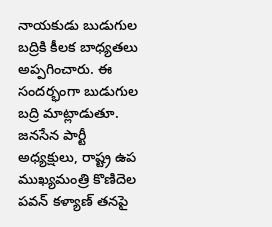నాయకుడు బుడుగుల బద్రికి కీలక బాధ్యతలు అప్పగించారు. ఈ సందర్భంగా బుడుగుల బద్రి మాట్లాడుతూ. జనసేన పార్టీ అధ్యక్షులు, రాష్ట్ర ఉప ముఖ్యమంత్రి కొణిదెల పవన్ కళ్యాణ్ తనపై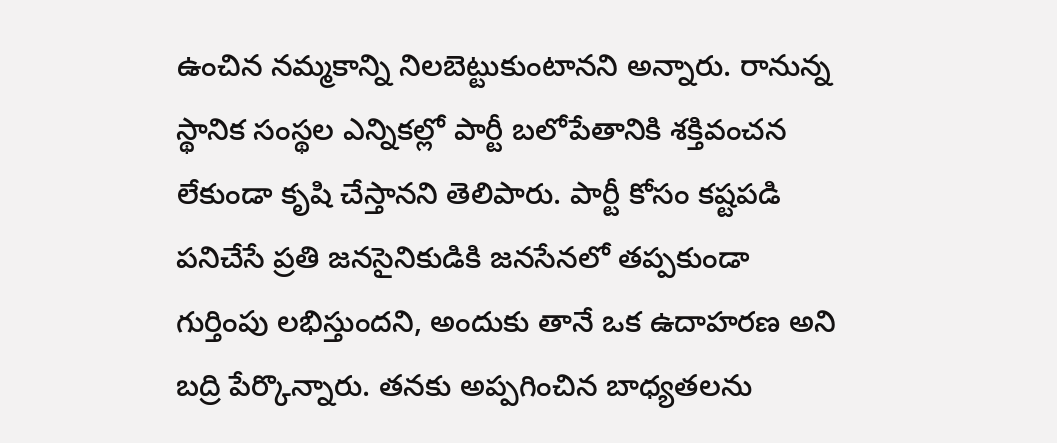ఉంచిన నమ్మకాన్ని నిలబెట్టుకుంటానని అన్నారు. రానున్న స్థానిక సంస్థల ఎన్నికల్లో పార్టీ బలోపేతానికి శక్తివంచన లేకుండా కృషి చేస్తానని తెలిపారు. పార్టీ కోసం కష్టపడి పనిచేసే ప్రతి జనసైనికుడికి జనసేనలో తప్పకుండా గుర్తింపు లభిస్తుందని, అందుకు తానే ఒక ఉదాహరణ అని బద్రి పేర్కొన్నారు. తనకు అప్పగించిన బాధ్యతలను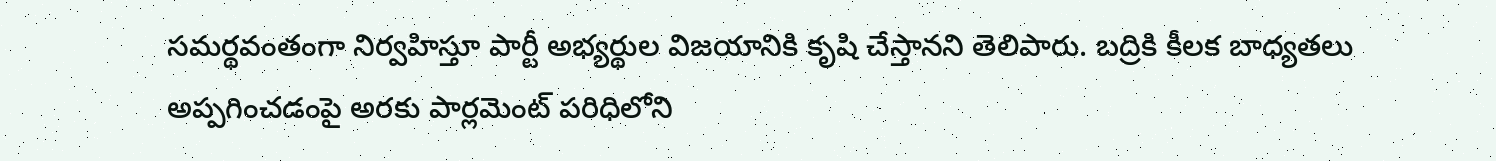సమర్థవంతంగా నిర్వహిస్తూ పార్టీ అభ్యర్థుల విజయానికి కృషి చేస్తానని తెలిపారు. బద్రికి కీలక బాధ్యతలు అప్పగించడంపై అరకు పార్లమెంట్ పరిధిలోని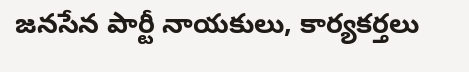జనసేన పార్టీ నాయకులు, కార్యకర్తలు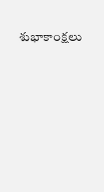శుభాకాంక్షలు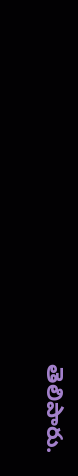తెలిపారు.